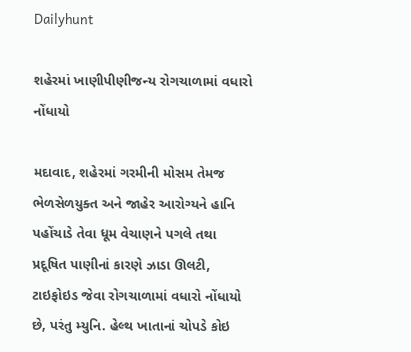Dailyhunt

શહેરમાં ખાણીપીણીજન્ય રોગચાળામાં વધારો નોંધાયો

મદાવાદ, શહેરમાં ગરમીની મોસમ તેમજ ભેળસેળયુક્ત અને જાહેર આરોગ્યને હાનિ પહોંચાડે તેવા ધૂમ વેચાણને પગલે તથા પ્રદૂષિત પાણીનાં કારણે ઝાડા ઊલટી, ટાઇફોઇડ જેવા રોગચાળામાં વધારો નોંધાયો છે, પરંતુ મ્યુનિ. હેલ્થ ખાતાનાં ચોપડે કોઇ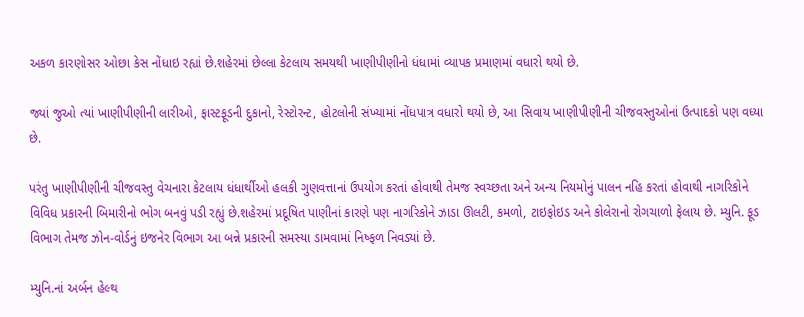અકળ કારણોસર ઓછા કેસ નોંધાઇ રહ્યાં છે.શહેરમાં છેલ્લા કેટલાય સમયથી ખાણીપીણીનો ધંધામાં વ્યાપક પ્રમાણમાં વધારો થયો છે.

જ્યાં જુઓ ત્યાં ખાણીપીણીની લારીઓ, ફાસ્ટફૂડની દુકાનો, રેસ્ટોરન્ટ, હોટલોની સંખ્યામાં નોંધપાત્ર વધારો થયો છે, આ સિવાય ખાણીપીણીની ચીજવસ્તુઓનાં ઉત્પાદકો પણ વધ્યા છે.

પરંતુ ખાણીપીણીની ચીજવસ્તુ વેચનારા કેટલાય ધંધાર્થીઓ હલકી ગુણવત્તાનાં ઉપયોગ કરતાં હોવાથી તેમજ સ્વચ્છતા અને અન્ય નિયમોનું પાલન નહિ કરતાં હોવાથી નાગરિકોને વિવિધ પ્રકારની બિમારીનો ભોગ બનવું પડી રહ્યું છે.શહેરમાં પ્રદૂષિત પાણીનાં કારણે પણ નાગરિકોને ઝાડા ઊલટી, કમળો, ટાઇફોઇડ અને કોલેરાનો રોગચાળો ફેલાય છે. મ્યુનિ. ફૂડ વિભાગ તેમજ ઝોન-વોર્ડનું ઇજનેર વિભાગ આ બન્ને પ્રકારની સમસ્યા ડામવામાં નિષ્ફળ નિવડ્યાં છે.

મ્યુનિ.નાં અર્બન હેલ્થ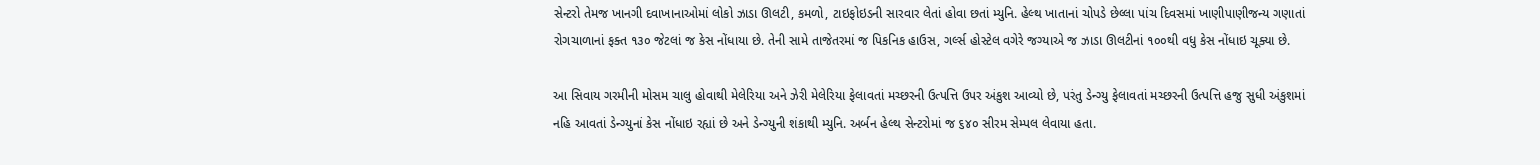સેન્ટરો તેમજ ખાનગી દવાખાનાઓમાં લોકો ઝાડા ઊલટી, કમળો, ટાઇફોઇડની સારવાર લેતાં હોવા છતાં મ્યુનિ. હેલ્થ ખાતાનાં ચોપડે છેલ્લા પાંચ દિવસમાં ખાણીપાણીજન્ય ગણાતાં રોગચાળાનાં ફક્ત ૧૩૦ જેટલાં જ કેસ નોંધાયા છે. તેની સામે તાજેતરમાં જ પિકનિક હાઉસ, ગર્લ્સ હોસ્ટેલ વગેરે જગ્યાએ જ ઝાડા ઊલટીનાં ૧૦૦થી વધુ કેસ નોંધાઇ ચૂક્યા છે.

આ સિવાય ગરમીની મોસમ ચાલુ હોવાથી મેલેરિયા અને ઝેરી મેલેરિયા ફેલાવતાં મચ્છરની ઉત્પત્તિ ઉપર અંકુશ આવ્યો છે, પરંતુ ડેન્ગ્યુ ફેલાવતાં મચ્છરની ઉત્પત્તિ હજુ સુધી અંકુશમાં નહિ આવતાં ડેન્ગ્યુનાં કેસ નોંધાઇ રહ્યાં છે અને ડેન્ગ્યુની શંકાથી મ્યુનિ. અર્બન હેલ્થ સેન્ટરોમાં જ ૬૪૦ સીરમ સેમ્પલ લેવાયા હતા.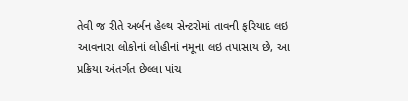તેવી જ રીતે અર્બન હેલ્થ સેન્ટરોમાં તાવની ફરિયાદ લઇ આવનારા લોકોનાં લોહીનાં નમૂના લઇ તપાસાય છે, આ પ્રક્રિયા અંતર્ગત છેલ્લા પાંચ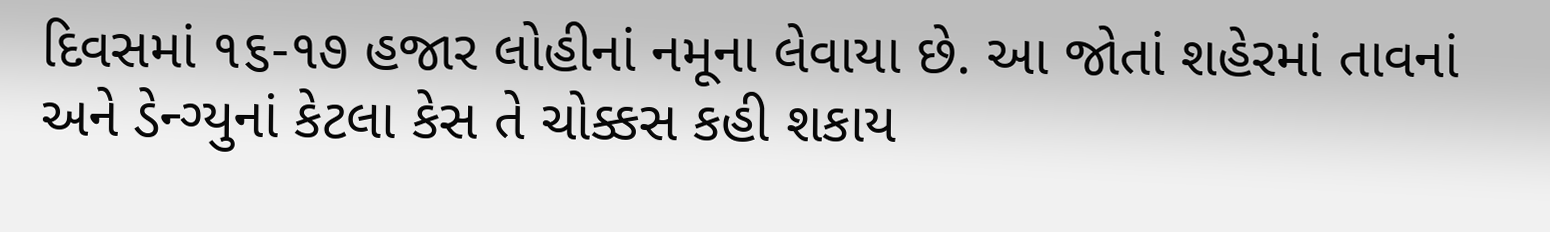દિવસમાં ૧૬-૧૭ હજાર લોહીનાં નમૂના લેવાયા છે. આ જોતાં શહેરમાં તાવનાં અને ડેન્ગ્યુનાં કેટલા કેસ તે ચોક્કસ કહી શકાય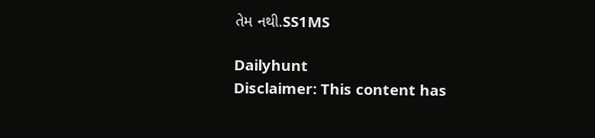તેમ નથી.SS1MS

Dailyhunt
Disclaimer: This content has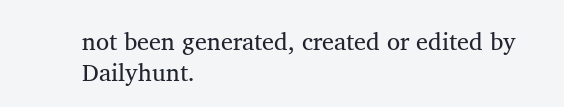not been generated, created or edited by Dailyhunt.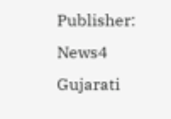Publisher: News4 Gujarati